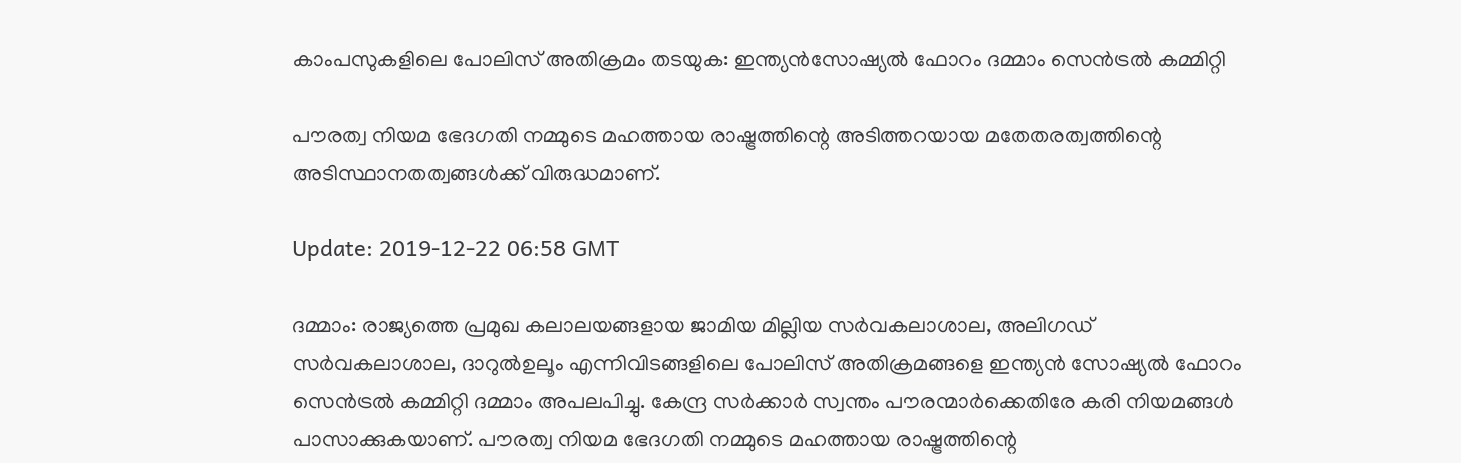കാംപസുകളിലെ പോലിസ് അതിക്രമം തടയുക: ഇന്ത്യന്‍സോഷ്യല്‍ ഫോറം ദമ്മാം സെന്‍ട്രല്‍ കമ്മിറ്റി

പൗരത്വ നിയമ ഭേദഗതി നമ്മുടെ മഹത്തായ രാഷ്ട്രത്തിന്റെ അടിത്തറയായ മതേതരത്വത്തിന്റെ അടിസ്ഥാനതത്വങ്ങള്‍ക്ക് വിരുദ്ധമാണ്.

Update: 2019-12-22 06:58 GMT

ദമ്മാം: രാജ്യത്തെ പ്രമുഖ കലാലയങ്ങളായ ജാമിയ മില്ലിയ സര്‍വകലാശാല, അലിഗഡ് സര്‍വകലാശാല, ദാറുല്‍ഉലൂം എന്നിവിടങ്ങളിലെ പോലിസ് അതിക്രമങ്ങളെ ഇന്ത്യന്‍ സോഷ്യല്‍ ഫോറം സെന്‍ട്രല്‍ കമ്മിറ്റി ദമ്മാം അപലപിച്ചു. കേന്ദ്ര സര്‍ക്കാര്‍ സ്വന്തം പൗരന്മാര്‍ക്കെതിരേ കരി നിയമങ്ങള്‍ പാസാക്കുകയാണ്. പൗരത്വ നിയമ ഭേദഗതി നമ്മുടെ മഹത്തായ രാഷ്ട്രത്തിന്റെ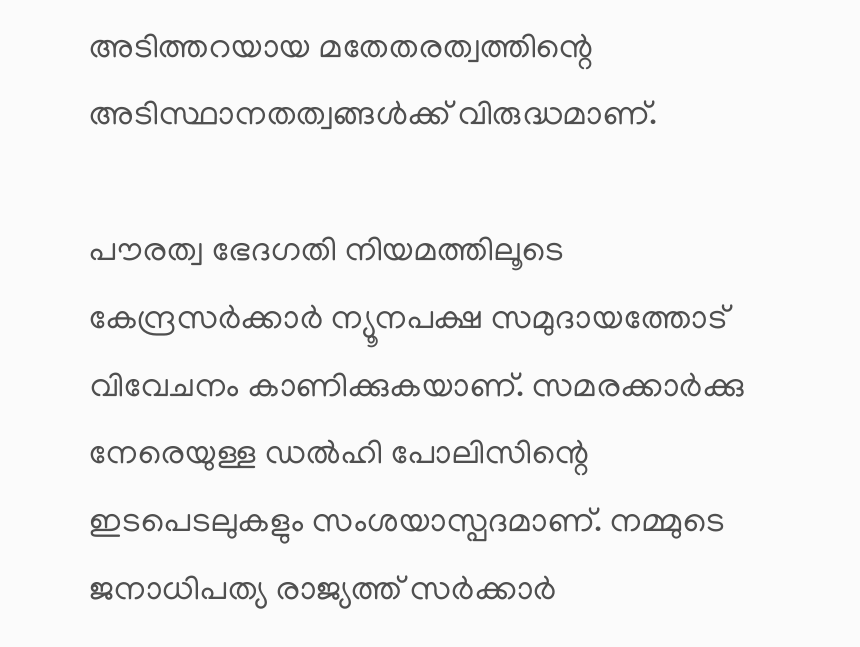അടിത്തറയായ മതേതരത്വത്തിന്റെ അടിസ്ഥാനതത്വങ്ങള്‍ക്ക് വിരുദ്ധമാണ്.

പൗരത്വ ഭേദഗതി നിയമത്തിലൂടെ കേന്ദ്രസര്‍ക്കാര്‍ ന്യൂനപക്ഷ സമുദായത്തോട് വിവേചനം കാണിക്കുകയാണ്. സമരക്കാര്‍ക്കു നേരെയുള്ള ഡല്‍ഹി പോലിസിന്റെ ഇടപെടലുകളും സംശയാസ്പദമാണ്. നമ്മുടെ ജനാധിപത്യ രാജ്യത്ത് സര്‍ക്കാര്‍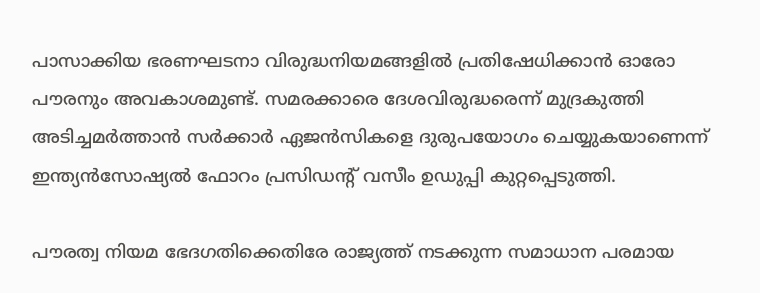പാസാക്കിയ ഭരണഘടനാ വിരുദ്ധനിയമങ്ങളില്‍ പ്രതിഷേധിക്കാന്‍ ഓരോ പൗരനും അവകാശമുണ്ട്. സമരക്കാരെ ദേശവിരുദ്ധരെന്ന് മുദ്രകുത്തി അടിച്ചമര്‍ത്താന്‍ സര്‍ക്കാര്‍ ഏജന്‍സികളെ ദുരുപയോഗം ചെയ്യുകയാണെന്ന് ഇന്ത്യന്‍സോഷ്യല്‍ ഫോറം പ്രസിഡന്റ് വസീം ഉഡുപ്പി കുറ്റപ്പെടുത്തി.

പൗരത്വ നിയമ ഭേദഗതിക്കെതിരേ രാജ്യത്ത് നടക്കുന്ന സമാധാന പരമായ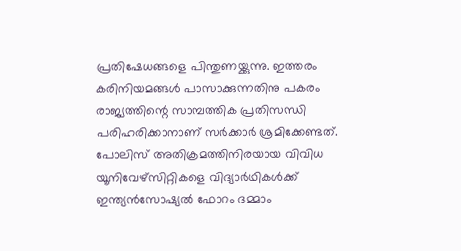പ്രതിഷേധങ്ങളെ പിന്തുണയ്ക്കുന്നു. ഇത്തരം കരിനിയമങ്ങള്‍ പാസാക്കുന്നതിനു പകരം രാജ്യത്തിന്റെ സാമ്പത്തിക പ്രതിസന്ധി പരിഹരിക്കാനാണ് സര്‍ക്കാര്‍ ശ്രമിക്കേണ്ടത്. പോലിസ് അതിക്രമത്തിനിരയായ വിവിധ യൂനിവേഴ്‌സിറ്റികളെ വിദ്യാര്‍ഥികള്‍ക്ക് ഇന്ത്യന്‍സോഷ്യല്‍ ഫോറം ദമ്മാം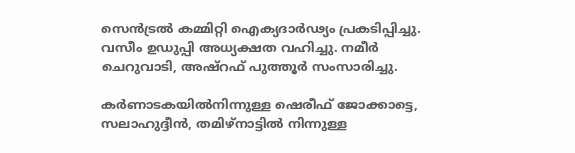സെന്‍ട്രല്‍ കമ്മിറ്റി ഐക്യദാര്‍ഢ്യം പ്രകടിപ്പിച്ചു. വസീം ഉഡുപ്പി അധ്യക്ഷത വഹിച്ചു. നമീര്‍ ചെറുവാടി, അഷ്‌റഫ് പുത്തൂര്‍ സംസാരിച്ചു.

കര്‍ണാടകയില്‍നിന്നുള്ള ഷെരീഫ് ജോക്കാട്ടെ, സലാഹുദ്ദീന്‍, തമിഴ്‌നാട്ടില്‍ നിന്നുള്ള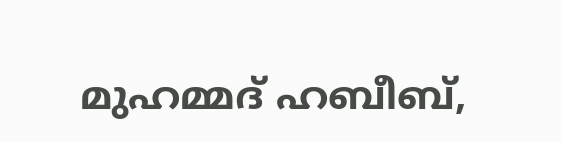മുഹമ്മദ് ഹബീബ്,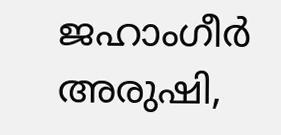ജഹാംഗീര്‍ അരുഷി,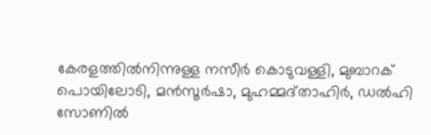കേരളത്തില്‍നിന്നുള്ള നസീര്‍ കൊടുവള്ളി, മുബാറക് പൊയിലോടി, മന്‍സൂര്‍ഷാ, മുഹമ്മദ്താഹിര്‍, ഡല്‍ഹി സോണില്‍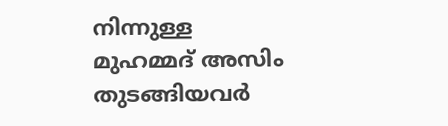നിന്നുള്ള മുഹമ്മദ് അസിം തുടങ്ങിയവര്‍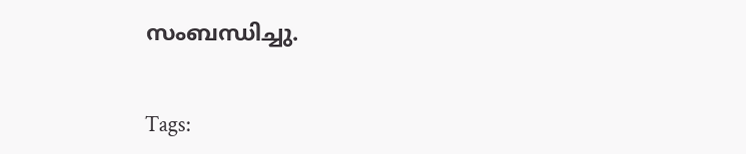സംബന്ധിച്ചു.


Tags: